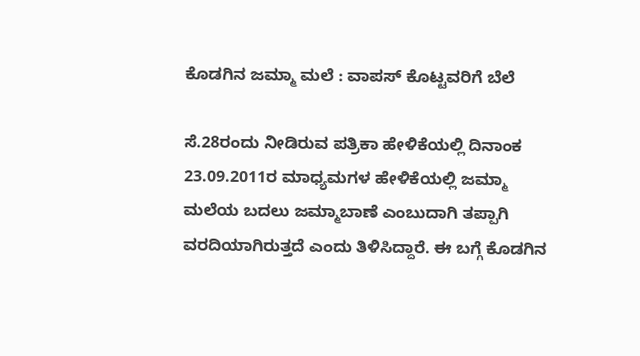ಕೊಡಗಿನ ಜಮ್ಮಾ ಮಲೆ : ವಾಪಸ್ ಕೊಟ್ಟವರಿಗೆ ಬೆಲೆ

ಸೆ.28ರಂದು ನೀಡಿರುವ ಪತ್ರಿಕಾ ಹೇಳಿಕೆಯಲ್ಲಿ ದಿನಾಂಕ 23.09.2011ರ ಮಾಧ್ಯಮಗಳ ಹೇಳಿಕೆಯಲ್ಲಿ ಜಮ್ಮಾ ಮಲೆಯ ಬದಲು ಜಮ್ಮಾಬಾಣೆ ಎಂಬುದಾಗಿ ತಪ್ಪಾಗಿ ವರದಿಯಾಗಿರುತ್ತದೆ ಎಂದು ತಿಳಿಸಿದ್ದಾರೆ. ಈ ಬಗ್ಗೆ ಕೊಡಗಿನ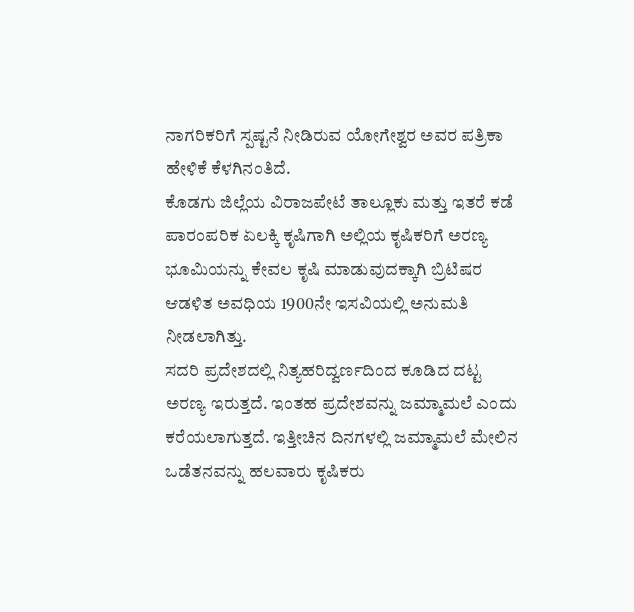ನಾಗರಿಕರಿಗೆ ಸ್ಪಷ್ಟನೆ ನೀಡಿರುವ ಯೋಗೇಶ್ವರ ಅವರ ಪತ್ರಿಕಾ ಹೇಳಿಕೆ ಕೆಳಗಿನಂತಿದೆ.
ಕೊಡಗು ಜಿಲ್ಲೆಯ ವಿರಾಜಪೇಟೆ ತಾಲ್ಲೂಕು ಮತ್ತು ಇತರೆ ಕಡೆ ಪಾರಂಪರಿಕ ಏಲಕ್ಕಿ ಕೃಷಿಗಾಗಿ ಅಲ್ಲಿಯ ಕೃಷಿಕರಿಗೆ ಅರಣ್ಯ ಭೂಮಿಯನ್ನು ಕೇವಲ ಕೃಷಿ ಮಾಡುವುದಕ್ಕಾಗಿ ಬ್ರಿಟಿಷರ ಆಡಳಿತ ಅವಧಿಯ 1900ನೇ ಇಸವಿಯಲ್ಲಿ ಅನುಮತಿ ನೀಡಲಾಗಿತ್ತು.
ಸದರಿ ಪ್ರದೇಶದಲ್ಲಿ ನಿತ್ಯಹರಿದ್ವರ್ಣದಿಂದ ಕೂಡಿದ ದಟ್ಟ ಅರಣ್ಯ ಇರುತ್ತದೆ. ಇಂತಹ ಪ್ರದೇಶವನ್ನು ಜಮ್ಮಾಮಲೆ ಎಂದು ಕರೆಯಲಾಗುತ್ತದೆ. ಇತ್ತೀಚಿನ ದಿನಗಳಲ್ಲಿ ಜಮ್ಮಾಮಲೆ ಮೇಲಿನ ಒಡೆತನವನ್ನು ಹಲವಾರು ಕೃಷಿಕರು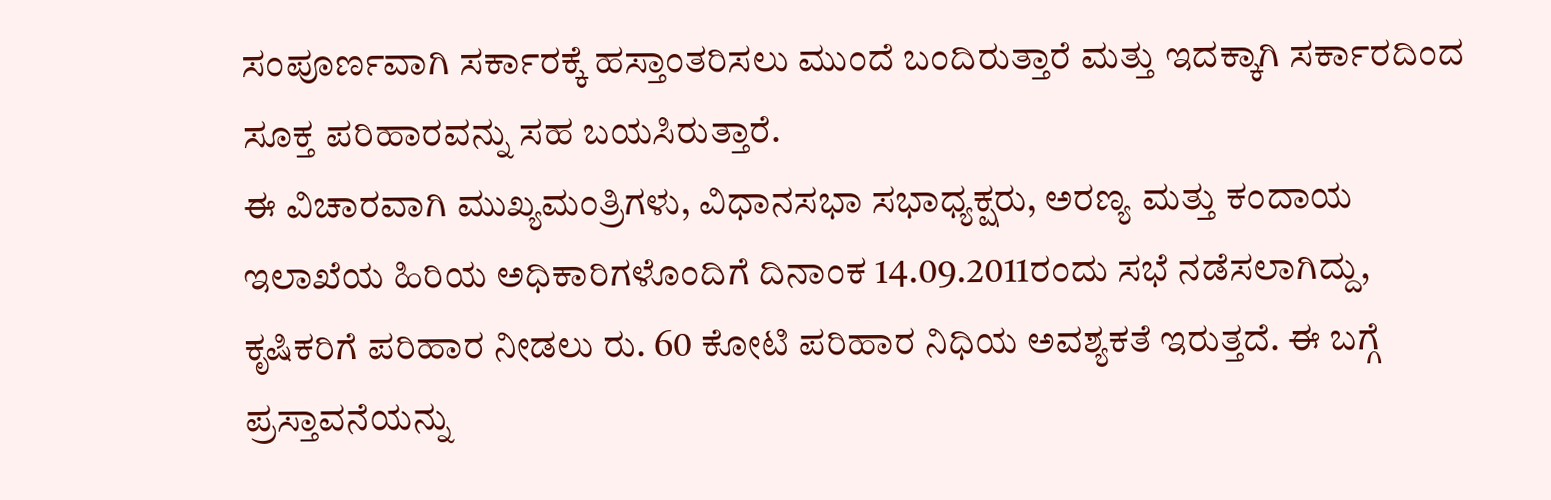ಸಂಪೂರ್ಣವಾಗಿ ಸರ್ಕಾರಕ್ಕೆ ಹಸ್ತಾಂತರಿಸಲು ಮುಂದೆ ಬಂದಿರುತ್ತಾರೆ ಮತ್ತು ಇದಕ್ಕಾಗಿ ಸರ್ಕಾರದಿಂದ ಸೂಕ್ತ ಪರಿಹಾರವನ್ನು ಸಹ ಬಯಸಿರುತ್ತಾರೆ.
ಈ ವಿಚಾರವಾಗಿ ಮುಖ್ಯಮಂತ್ರಿಗಳು, ವಿಧಾನಸಭಾ ಸಭಾಧ್ಯಕ್ಷರು, ಅರಣ್ಯ ಮತ್ತು ಕಂದಾಯ ಇಲಾಖೆಯ ಹಿರಿಯ ಅಧಿಕಾರಿಗಳೊಂದಿಗೆ ದಿನಾಂಕ 14.09.2011ರಂದು ಸಭೆ ನಡೆಸಲಾಗಿದ್ದು, ಕೃಷಿಕರಿಗೆ ಪರಿಹಾರ ನೀಡಲು ರು. 60 ಕೋಟಿ ಪರಿಹಾರ ನಿಧಿಯ ಅವಶ್ಯಕತೆ ಇರುತ್ತದೆ. ಈ ಬಗ್ಗೆ ಪ್ರಸ್ತಾವನೆಯನ್ನು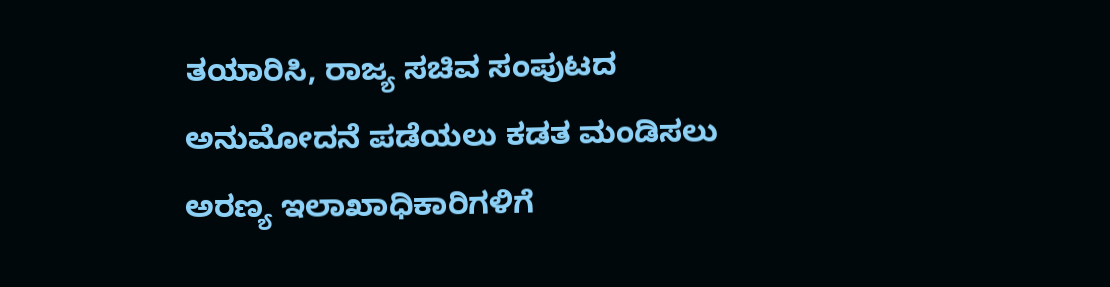ತಯಾರಿಸಿ, ರಾಜ್ಯ ಸಚಿವ ಸಂಪುಟದ ಅನುಮೋದನೆ ಪಡೆಯಲು ಕಡತ ಮಂಡಿಸಲು ಅರಣ್ಯ ಇಲಾಖಾಧಿಕಾರಿಗಳಿಗೆ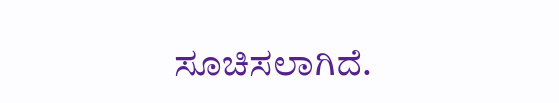ಸೂಚಿಸಲಾಗಿದೆ.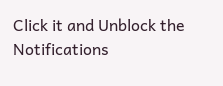Click it and Unblock the Notifications